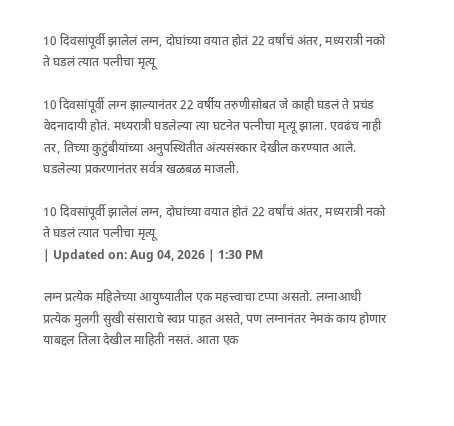10 दिवसांपूर्वी झालेलं लग्न, दोघांच्या वयात होतं 22 वर्षांचं अंतर, मध्यरात्री नको ते घडलं त्यात पत्नीचा मृत्यू

10 दिवसांपूर्वी लग्न झाल्यानंतर 22 वर्षीय तरुणीसोबत जे काही घडलं ते प्रचंड वेदनादायी होतं. मध्यरात्री घडलेल्या त्या घटनेत पत्नीचा मृत्यू झाला. एवढंच नाही तर, तिच्या कुटुंबीयांच्या अनुपस्थितीत अंत्यसंस्कार देखील करण्यात आले. घडलेल्या प्रकरणानंतर सर्वत्र खळबळ माजली.

10 दिवसांपूर्वी झालेलं लग्न, दोघांच्या वयात होतं 22 वर्षांचं अंतर, मध्यरात्री नको ते घडलं त्यात पत्नीचा मृत्यू
| Updated on: Aug 04, 2026 | 1:30 PM

लग्न प्रत्येक महिलेच्या आयुष्यातील एक महत्त्वाचा टप्पा असतो. लग्नाआधी प्रत्येक मुलगी सुखी संसाराचे स्वप्न पाहत असते, पण लग्नानंतर नेमकं काय होणार याबद्दल तिला देखील माहिती नसतं. आता एक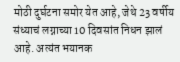मोठी दुर्घटना समोर येत आहे, जेथे 23 वर्षीय संध्याचं लग्नाच्या 10 दिवसांत निधन झालं आहे. अत्यंत भयानक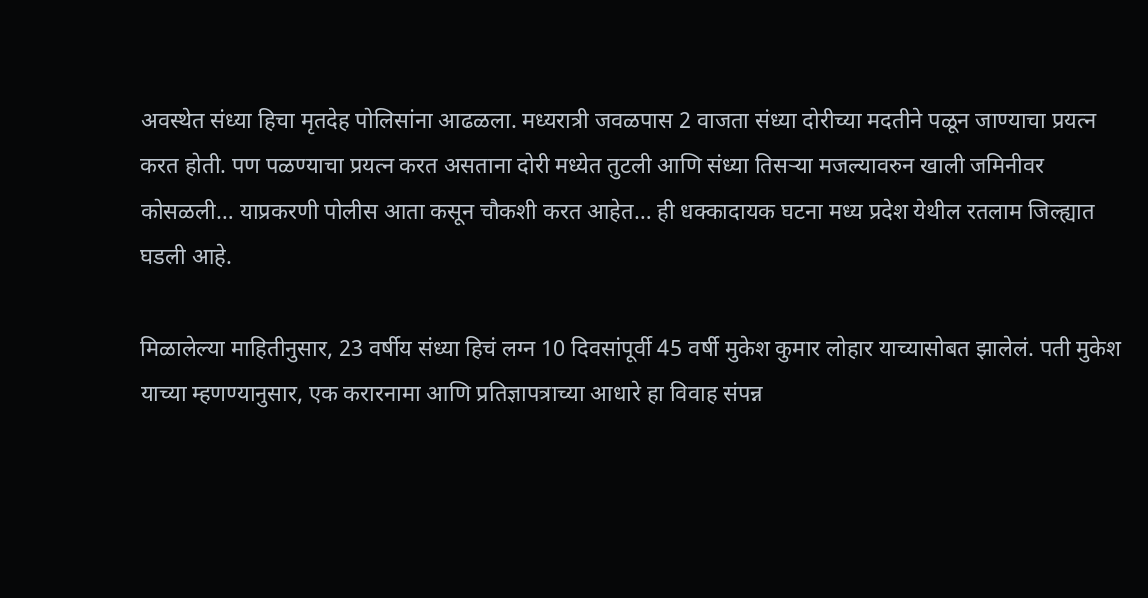अवस्थेत संध्या हिचा मृतदेह पोलिसांना आढळला. मध्यरात्री जवळपास 2 वाजता संध्या दोरीच्या मदतीने पळून जाण्याचा प्रयत्न करत होती. पण पळण्याचा प्रयत्न करत असताना दोरी मध्येत तुटली आणि संध्या तिसऱ्या मजल्यावरुन खाली जमिनीवर कोसळली… याप्रकरणी पोलीस आता कसून चौकशी करत आहेत… ही धक्कादायक घटना मध्य प्रदेश येथील रतलाम जिल्ह्यात घडली आहे.

मिळालेल्या माहितीनुसार, 23 वर्षीय संध्या हिचं लग्न 10 दिवसांपूर्वी 45 वर्षी मुकेश कुमार लोहार याच्यासोबत झालेलं. पती मुकेश याच्या म्हणण्यानुसार, एक करारनामा आणि प्रतिज्ञापत्राच्या आधारे हा विवाह संपन्न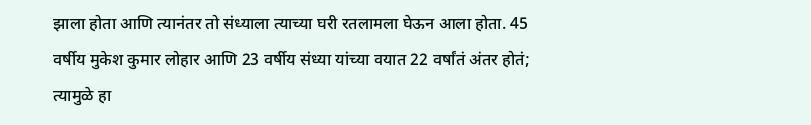झाला होता आणि त्यानंतर तो संध्याला त्याच्या घरी रतलामला घेऊन आला होता. 45 वर्षीय मुकेश कुमार लोहार आणि 23 वर्षीय संध्या यांच्या वयात 22 वर्षांतं अंतर होतं; त्यामुळे हा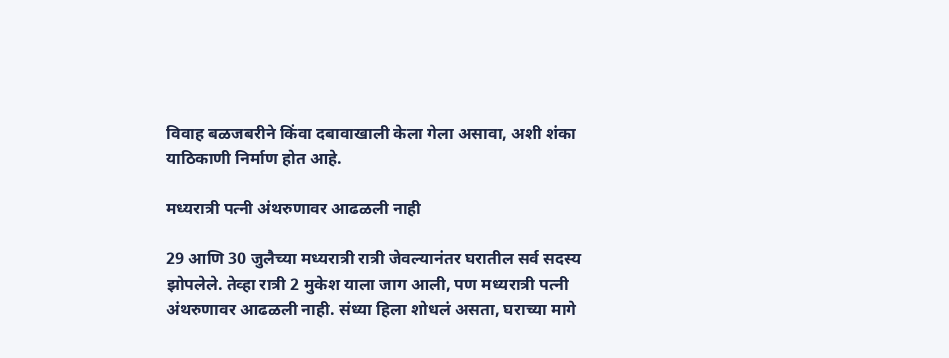विवाह बळजबरीने किंवा दबावाखाली केला गेला असावा, अशी शंका याठिकाणी निर्माण होत आहे.

मध्यरात्री पत्नी अंथरुणावर आढळली नाही

29 आणि 30 जुलैच्या मध्यरात्री रात्री जेवल्यानंतर घरातील सर्व सदस्य झोपलेले. तेव्हा रात्री 2 मुकेश याला जाग आली, पण मध्यरात्री पत्नी अंथरुणावर आढळली नाही. संध्या हिला शोधलं असता, घराच्या मागे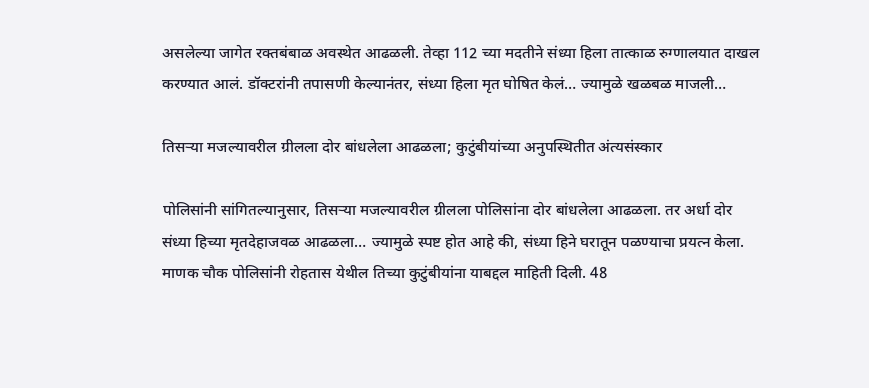असलेल्या जागेत रक्तबंबाळ अवस्थेत आढळली. तेव्हा 112 च्या मदतीने संध्या हिला तात्काळ रुग्णालयात दाखल करण्यात आलं. डॉक्टरांनी तपासणी केल्यानंतर, संध्या हिला मृत घोषित केलं… ज्यामुळे खळबळ माजली…

तिसऱ्या मजल्यावरील ग्रीलला दोर बांधलेला आढळला; कुटुंबीयांच्या अनुपस्थितीत अंत्यसंस्कार

पोलिसांनी सांगितल्यानुसार, तिसऱ्या मजल्यावरील ग्रीलला पोलिसांना दोर बांधलेला आढळला. तर अर्धा दोर संध्या हिच्या मृतदेहाजवळ आढळला… ज्यामुळे स्पष्ट होत आहे की, संध्या हिने घरातून पळण्याचा प्रयत्न केला. माणक चौक पोलिसांनी रोहतास येथील तिच्या कुटुंबीयांना याबद्दल माहिती दिली. 48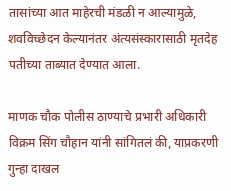तासांच्या आत माहेरची मंडळी न आल्यामुळे, शवविच्छेदन केल्यानंतर अंत्यसंस्कारासाठी मृतदेह पतीच्या ताब्यात देण्यात आला.

माणक चौक पोलीस ठाण्याचे प्रभारी अधिकारी विक्रम सिंग चौहान यांनी सांगितलं की, याप्रकरणी गुन्हा दाखल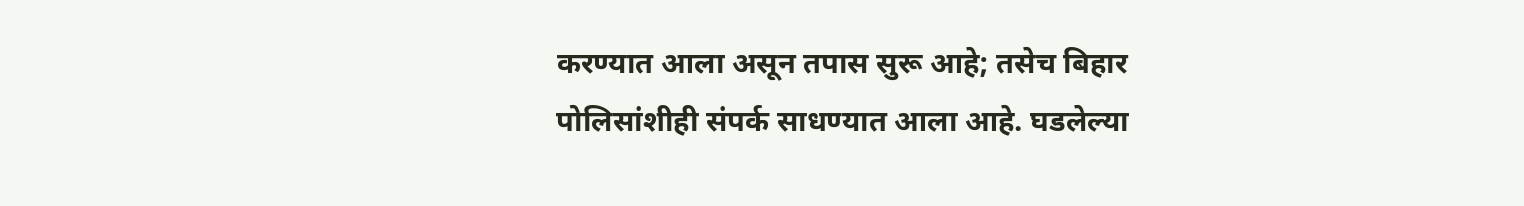करण्यात आला असून तपास सुरू आहे; तसेच बिहार पोलिसांशीही संपर्क साधण्यात आला आहे. घडलेल्या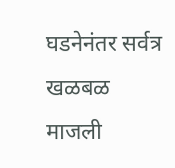घडनेनंतर सर्वत्र खळबळ माजली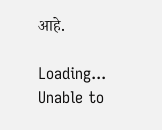आहे.

Loading...
Unable to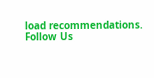load recommendations.
Follow Us